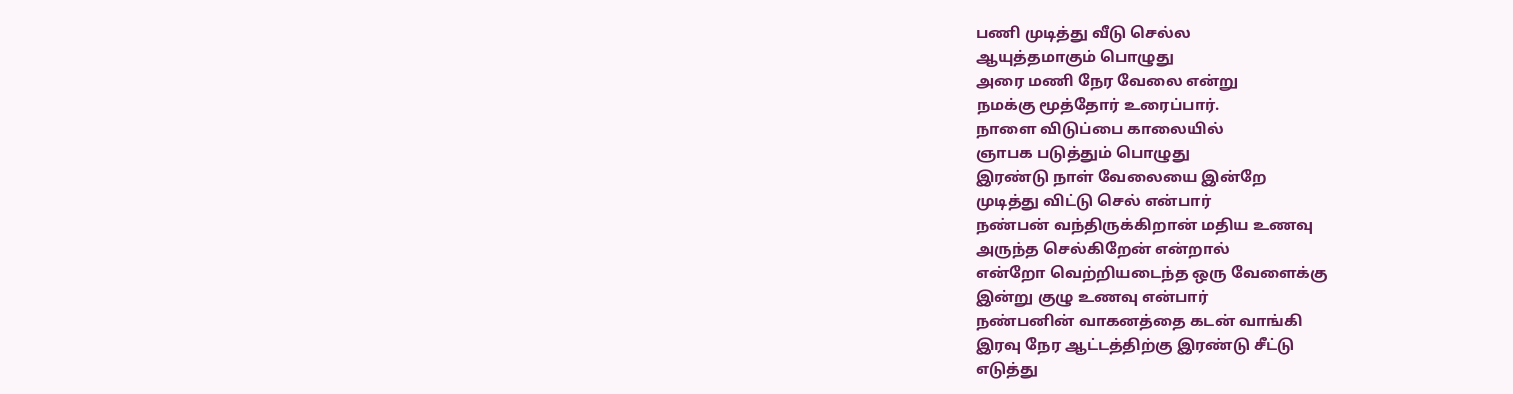பணி முடித்து வீடு செல்ல
ஆயுத்தமாகும் பொழுது
அரை மணி நேர வேலை என்று
நமக்கு மூத்தோர் உரைப்பார்.
நாளை விடுப்பை காலையில்
ஞாபக படுத்தும் பொழுது
இரண்டு நாள் வேலையை இன்றே
முடித்து விட்டு செல் என்பார்
நண்பன் வந்திருக்கிறான் மதிய உணவு
அருந்த செல்கிறேன் என்றால்
என்றோ வெற்றியடைந்த ஒரு வேளைக்கு
இன்று குழு உணவு என்பார்
நண்பனின் வாகனத்தை கடன் வாங்கி
இரவு நேர ஆட்டத்திற்கு இரண்டு சீட்டு
எடுத்து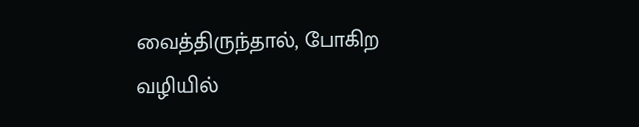வைத்திருந்தால், போகிற வழியில்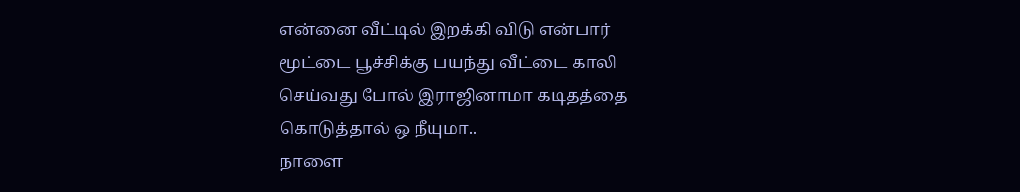என்னை வீட்டில் இறக்கி விடு என்பார்
மூட்டை பூச்சிக்கு பயந்து வீட்டை காலி
செய்வது போல் இராஜினாமா கடிதத்தை
கொடுத்தால் ஒ நீயுமா..
நாளை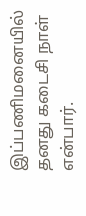இப்பணிமனையில் தனது கடைசி நாள் என்பார்.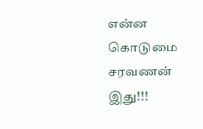என்ன கொடுமை சரவணன் இது!!!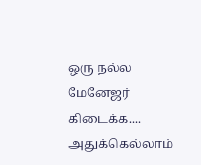ஒரு நல்ல மேனேஜர் கிடைக்க....
அதுக்கெல்லாம்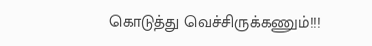கொடுத்து வெச்சிருக்கணும்!!!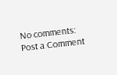No comments:
Post a Comment